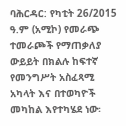ባሕርዳር: የካቲት 26/2015 ዓ.ም (አሚኮ) የመራጭ ተመራጮች የማጠቃለያ ውይይት በክልሉ ከፍተኛ የመንግሥት አስፈጻሚ አካላት እና በተወካዮች መካከል እየተካሄደ ነው፡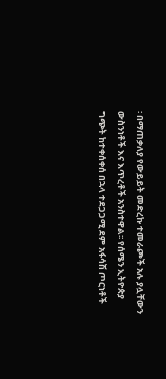፡ በማጠቃለያ የውይይት መድረኩ ተመራጮች አሉ ያሏቸውን ውስንነቶች እና እጥረቶች አንስተዋል፡፡ የሰሜን ኢትዮጵያ ግጭት ከተቀሰቀሰ በኋላ ተደጋጋሚ ደም አፋሳሽ ጦርነቶች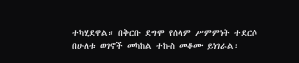ተካሂደዋል። በቅርቡ ደግሞ የሰላም ሥምምነት ተደርሶ በሁለቱ ወገኖች መካከል ተኩስ መቆሙ ይነገራል፡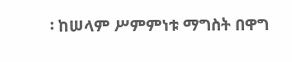፡ ከሠላም ሥምምነቱ ማግስት በዋግ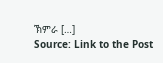ኽምራ […]
Source: Link to the Post